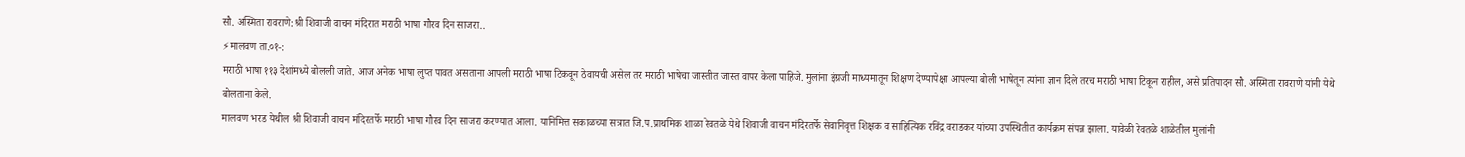सौ. अस्मिता रावराणे:श्री शिवाजी वाचन मंदिरात मराठी भाषा गौरव दिन साजरा..
⚡मालवण ता.०१-:
मराठी भाषा ११३ देशांमध्ये बोलली जाते. आज अनेक भाषा लुप्त पावत असताना आपली मराठी भाषा टिकवून ठेवायची असेल तर मराठी भाषेचा जास्तीत जास्त वापर केला पाहिजे. मुलांना इंग्रजी माध्यमातून शिक्षण देण्यापेक्षा आपल्या बोली भाषेतून त्यांना ज्ञान दिले तरच मराठी भाषा टिकून राहील, असे प्रतिपादन सौ. अस्मिता रावराणे यांनी येथे बोलताना केले.
मालवण भरड येथील श्री शिवाजी वाचन मंदिरतर्फे मराठी भाषा गौरव दिन साजरा करण्यात आला. यानिमित्त सकाळच्या सत्रात जि.प.प्राथमिक शाळा रेवतळे येथे शिवाजी वाचन मंदिरतर्फे सेवानिवृत्त शिक्षक व साहित्यिक रविंद्र वराडकर यांच्या उपस्थितीत कार्यक्रम संपन्न झाला. यावेळी रेवतळे शाळेतील मुलांनी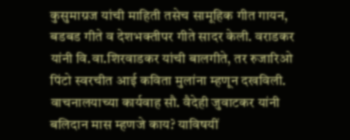कुसुमाग्रज यांची माहिती तसेच सामूहिक गीत गायन, बडबड गीते व देशभक्तीपर गीते सादर केली. वराडकर यांनी वि.वा.शिरवाडकर यांची बालगीते, तर रुजारिओ पिंटो स्वरचीत आई कविता मुलांना म्हणून दखविली. वाचनालयाच्या कार्यवाह सौ. वैदेही जुवाटकर यांनी बलिदान मास म्हणजे काय? याविषयीं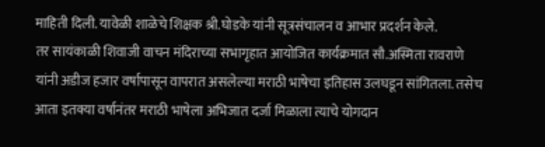माहिती दिली. यावेळी शाळेचे शिक्षक श्री.घोडके यांनी सूत्रसंचालन व आभार प्रदर्शन केले.
तर सायंकाळी शिवाजी वाचन मंदिराच्या सभागृहात आयोजित कार्यक्रमात सौ.अस्मिता रावराणे यांनी अडीज हजार वर्षापासून वापरात असलेल्या मराठी भाषेचा इतिहास उलघडून सांगितला. तसेच आता इतक्या वर्षानंतर मराठी भाषेला अभिजात दर्जा मिळाला त्याचे योगदान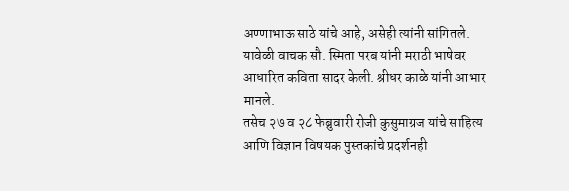अण्णाभाऊ साठे यांचे आहे, असेही त्यांनी सांगितले. यावेळी वाचक सौ. स्मिता परब यांनी मराठी भाषेवर आधारित कविता सादर केली. श्रीधर काळे यांनी आभार मानले.
तसेच २७ व २८ फेब्रुवारी रोजी कुसुमाग्रज यांचे साहित्य आणि विज्ञान विषयक पुस्तकांचे प्रदर्शनही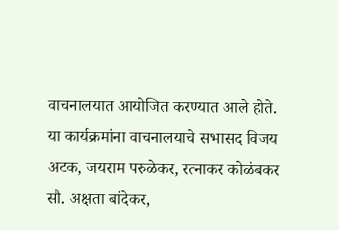वाचनालयात आयोजित करण्यात आले होते. या कार्यक्रमांना वाचनालयाचे सभासद विजय अटक, जयराम परुळेकर, रत्नाकर कोळंबकर सौ. अक्षता बांदेकर,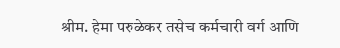श्रीम. हेमा परुळेकर तसेच कर्मचारी वर्ग आणि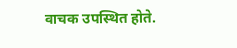वाचक उपस्थित होते.